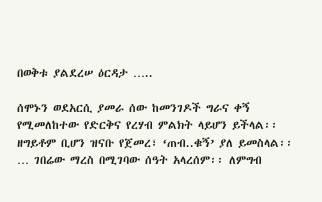በወቅቱ ያልደረሠ ዕርዳታ …..

ሰሞኑን ወደአርሲ ያመራ ሰው ከመንገዶች ግራና ቀኝ የሚመለከተው የድርቅና የረሃብ ምልክት ላይሆን ይችላል፡፡ ዘግይቶም ቢሆን ዝናቡ የጀመረ፣ ‘ጠብ..ቁኝ’ ያለ ይመስላል፡፡ … ገበሬው ማረስ በሚገባው ሰዓት አላረሰም፡፡ ለምግብ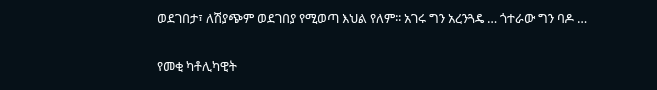ወደገበታ፣ ለሽያጭም ወደገበያ የሚወጣ እህል የለም፡፡ አገሩ ግን አረንጓዴ … ጎተራው ግን ባዶ …

የመቂ ካቶሊካዊት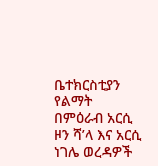ቤተክርስቲያን የልማት በምዕራብ አርሲ ዞን ሻ’ላ እና አርሲ ነገሌ ወረዳዎች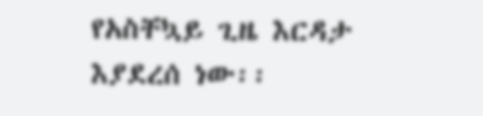የአስቸኳይ ጊዜ እርዳታ እያደረሰ ነው፡፡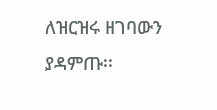ለዝርዝሩ ዘገባውን ያዳምጡ፡፡